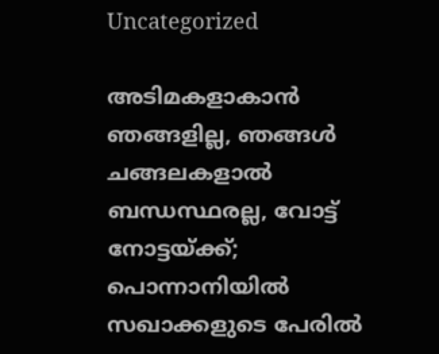Uncategorized

അടിമകളാകാൻ ഞങ്ങളില്ല, ഞങ്ങൾ ചങ്ങലകളാൽ ബന്ധസ്ഥരല്ല, വോട്ട് നോട്ടയ്ക്ക്; പൊന്നാനിയിൽ സഖാക്കളുടെ പേരിൽ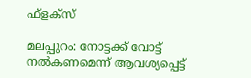ഫ്ളക്സ്

മലപ്പുറം: നോട്ടക്ക് വോട്ട് നല്‍കണമെന്ന് ആവശ്യപ്പെട്ട്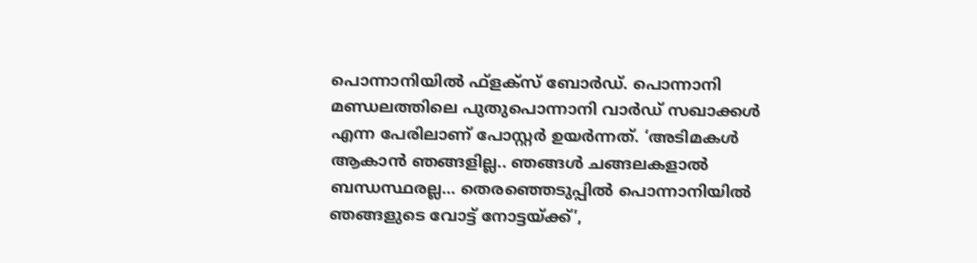പൊന്നാനിയില്‍ ഫ്‌ളക്‌സ് ബോര്‍ഡ്. പൊന്നാനി മണ്ഡലത്തിലെ പുതുപൊന്നാനി വാര്‍ഡ് സഖാക്കള്‍ എന്ന പേരിലാണ് പോസ്റ്റര്‍ ഉയര്‍ന്നത്. ‘അടിമകള്‍ ആകാന്‍ ഞങ്ങളില്ല.. ഞങ്ങള്‍ ചങ്ങലകളാല്‍ ബന്ധസ്ഥരല്ല… തെരഞ്ഞെടുപ്പില്‍ പൊന്നാനിയില്‍ ഞങ്ങളുടെ വോട്ട് നോട്ടയ്ക്ക്’,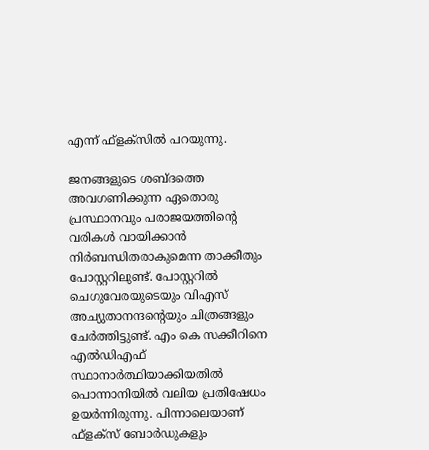എന്ന് ഫ്‌ളക്‌സില്‍ പറയുന്നു.

ജനങ്ങളുടെ ശബ്ദത്തെ അവഗണിക്കുന്ന ഏതൊരു പ്രസ്ഥാനവും പരാജയത്തിന്റെ വരികള്‍ വായിക്കാന്‍ നിര്‍ബന്ധിതരാകുമെന്ന താക്കീതും പോസ്റ്ററിലുണ്ട്. പോസ്റ്ററില്‍ ചെഗുവേരയുടെയും വിഎസ് അച്യുതാനന്ദന്റെയും ചിത്രങ്ങളും ചേര്‍ത്തിട്ടുണ്ട്. എം കെ സക്കീറിനെ എല്‍ഡിഎഫ് സ്ഥാനാര്‍ത്ഥിയാക്കിയതില്‍ പൊന്നാനിയില്‍ വലിയ പ്രതിഷേധം ഉയര്‍ന്നിരുന്നു. പിന്നാലെയാണ് ഫ്‌ളക്‌സ് ബോര്‍ഡുകളും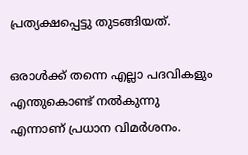പ്രത്യക്ഷപ്പെട്ടു തുടങ്ങിയത്.

ഒരാൾക്ക് തന്നെ എല്ലാ പദവികളും എന്തുകൊണ്ട് നൽകുന്നു എന്നാണ് പ്രധാന വിമർശനം.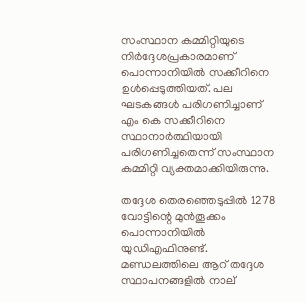സംസ്ഥാന കമ്മിറ്റിയുടെ നിർദ്ദേശപ്രകാരമാണ് പൊന്നാനിയിൽ സക്കീറിനെ ഉൾപ്പെടുത്തിയത്. പല ഘടകങ്ങൾ പരിഗണിച്ചാണ് എം കെ സക്കീറിനെ സ്ഥാനാർത്ഥിയായി പരിഗണിച്ചതെന്ന് സംസ്ഥാന കമ്മിറ്റി വ്യക്തമാക്കിയിരുന്നു.

തദ്ദേശ തെരഞ്ഞെടുപ്പില്‍ 1278 വോട്ടിന്റെ മുന്‍തൂക്കം പൊന്നാനിയിൽ യുഡിഎഫിനുണ്ട്. മണ്ഡലത്തിലെ ആറ് തദ്ദേശ സ്ഥാപനങ്ങളില്‍ നാല്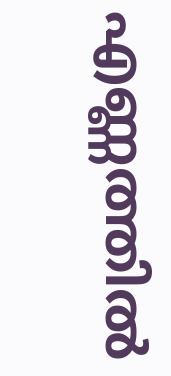എണ്ണത്തില്‍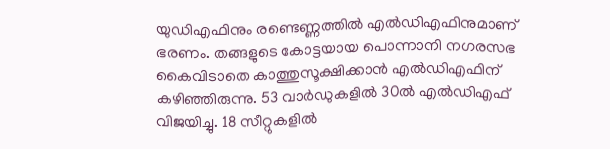യുഡിഎഫിനും രണ്ടെണ്ണത്തില്‍ എല്‍ഡിഎഫിനുമാണ് ഭരണം. തങ്ങളുടെ കോട്ടയായ പൊന്നാനി നഗരസഭ കൈവിടാതെ കാത്തുസൂക്ഷിക്കാന്‍ എല്‍ഡിഎഫിന് കഴിഞ്ഞിരുന്നു. 53 വാര്‍ഡുകളില്‍ 30ല്‍ എല്‍ഡിഎഫ് വിജയിച്ചു. 18 സീറ്റുകളില്‍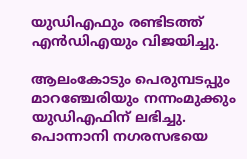യുഡിഎഫും രണ്ടിടത്ത് എന്‍ഡിഎയും വിജയിച്ചു.

ആലംകോടും പെരുമ്പടപ്പും മാറഞ്ചേരിയും നന്നംമുക്കും യുഡിഎഫിന് ലഭിച്ചു. പൊന്നാനി നഗരസഭയെ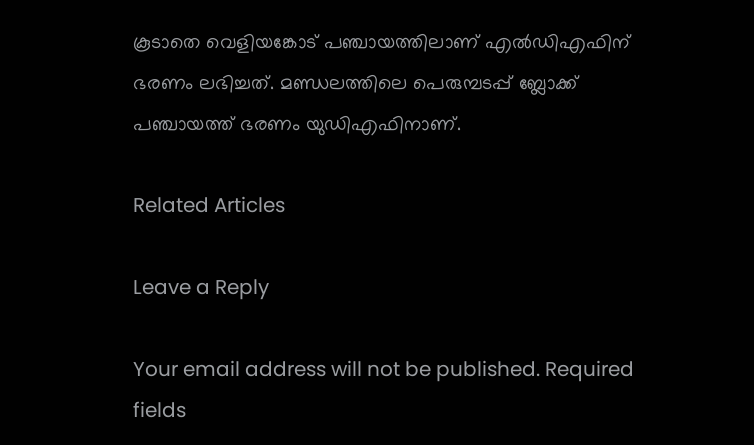കൂടാതെ വെളിയങ്കോട് പഞ്ചായത്തിലാണ് എല്‍ഡിഎഫിന് ഭരണം ലഭിച്ചത്. മണ്ഡലത്തിലെ പെരുമ്പടപ്പ് ബ്ലോക്ക് പഞ്ചായത്ത് ഭരണം യുഡിഎഫിനാണ്.

Related Articles

Leave a Reply

Your email address will not be published. Required fields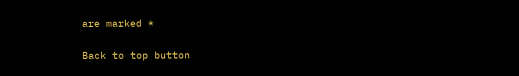are marked *

Back to top button